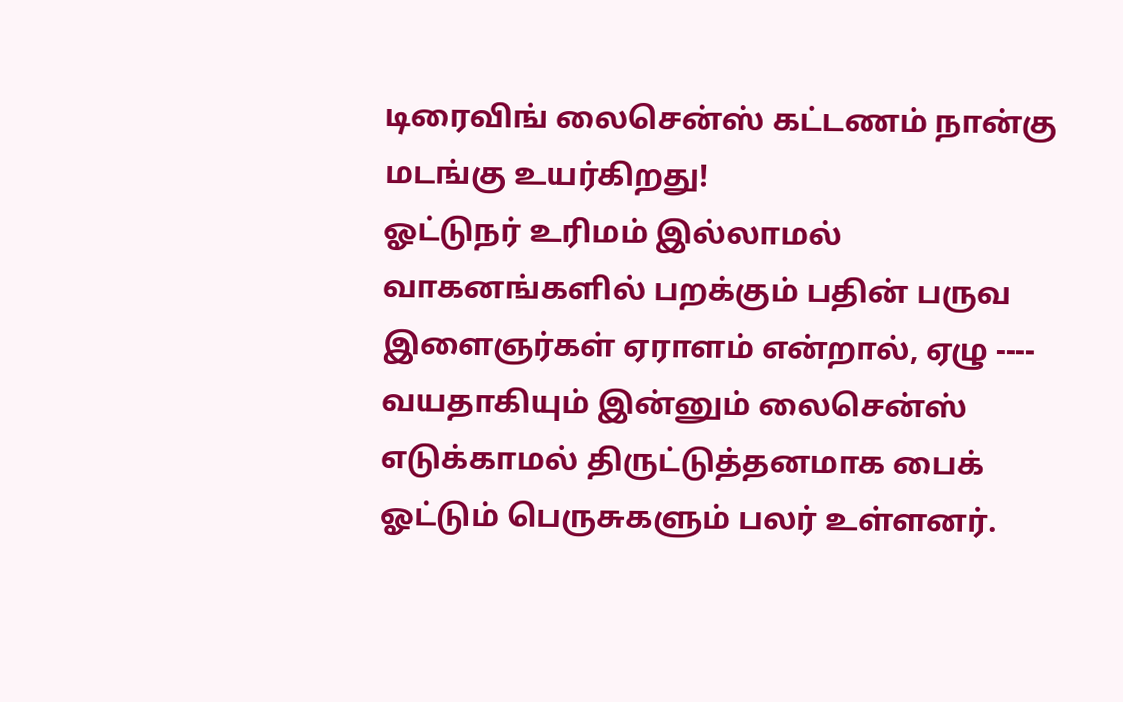டிரைவிங் லைசென்ஸ் கட்டணம் நான்கு மடங்கு உயர்கிறது!
ஓட்டுநர் உரிமம் இல்லாமல் வாகனங்களில் பறக்கும் பதின் பருவ இளைஞர்கள் ஏராளம் என்றால், ஏழு ---- வயதாகியும் இன்னும் லைசென்ஸ் எடுக்காமல் திருட்டுத்தனமாக பைக் ஓட்டும் பெருசுகளும் பலர் உள்ளனர்.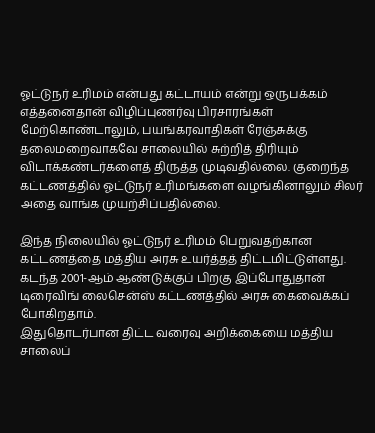ஓட்டுநர் உரிமம் என்பது கட்டாயம் என்று ஒருபக்கம் எத்தனைதான் விழிப்புணர்வு பிரசாரங்கள் மேற்கொண்டாலும், பயங்கரவாதிகள் ரேஞ்சுக்கு தலைமறைவாகவே சாலையில் சுற்றித் திரியும் விடாக்கண்டர்களைத் திருத்த முடிவதில்லை. குறைந்த கட்டணத்தில் ஓட்டுநர் உரிமங்களை வழங்கினாலும் சிலர் அதை வாங்க முயற்சிப்பதில்லை.

இந்த நிலையில் ஓட்டுநர் உரிமம் பெறுவதற்கான கட்டணத்தை மத்திய அரசு உயர்த்தத் திட்டமிட்டுள்ளது. கடந்த 2001-ஆம் ஆண்டுக்குப் பிறகு இப்போதுதான் டிரைவிங் லைசென்ஸ் கட்டணத்தில் அரசு கைவைக்கப் போகிறதாம்.
இதுதொடர்பான திட்ட வரைவு அறிக்கையை மத்திய சாலைப்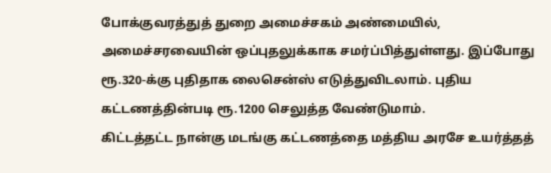போக்குவரத்துத் துறை அமைச்சகம் அண்மையில், அமைச்சரவையின் ஒப்புதலுக்காக சமர்ப்பித்துள்ளது. இப்போது ரூ.320-க்கு புதிதாக லைசென்ஸ் எடுத்துவிடலாம். புதிய கட்டணத்தின்படி ரூ.1200 செலுத்த வேண்டுமாம்.
கிட்டத்தட்ட நான்கு மடங்கு கட்டணத்தை மத்திய அரசே உயர்த்தத்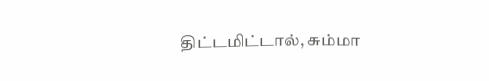திட்டமிட்டால், சும்மா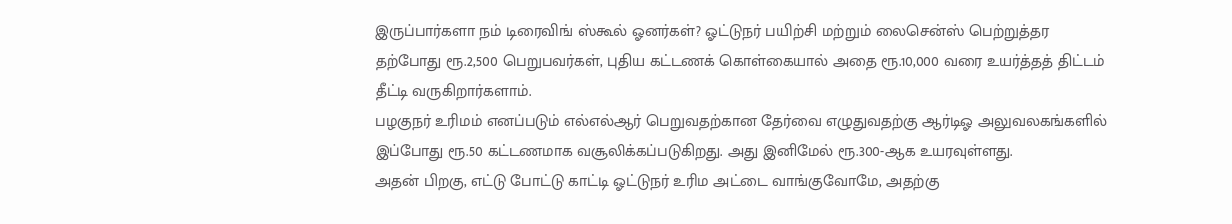இருப்பார்களா நம் டிரைவிங் ஸ்கூல் ஓனர்கள்? ஓட்டுநர் பயிற்சி மற்றும் லைசென்ஸ் பெற்றுத்தர தற்போது ரூ.2,500 பெறுபவர்கள், புதிய கட்டணக் கொள்கையால் அதை ரூ.10,000 வரை உயர்த்தத் திட்டம் தீட்டி வருகிறார்களாம்.
பழகுநர் உரிமம் எனப்படும் எல்எல்ஆர் பெறுவதற்கான தேர்வை எழுதுவதற்கு ஆர்டிஓ அலுவலகங்களில் இப்போது ரூ.50 கட்டணமாக வசூலிக்கப்படுகிறது. அது இனிமேல் ரூ.300-ஆக உயரவுள்ளது.
அதன் பிறகு, எட்டு போட்டு காட்டி ஓட்டுநர் உரிம அட்டை வாங்குவோமே, அதற்கு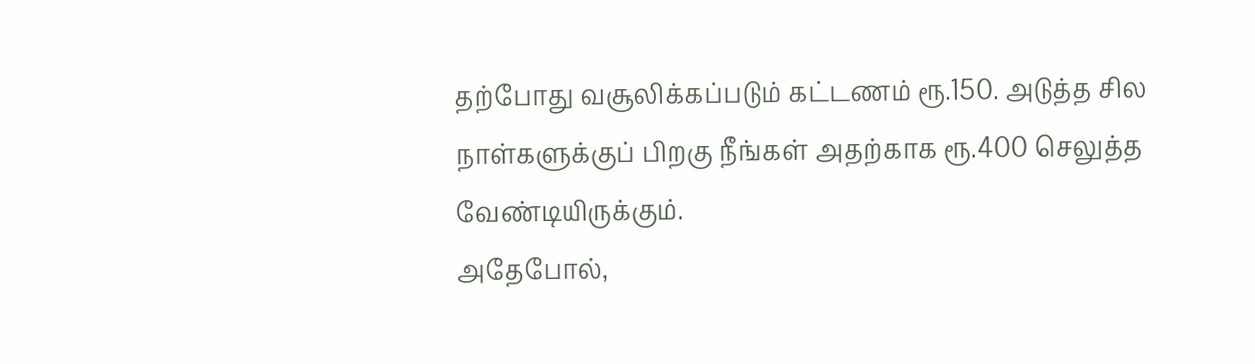தற்போது வசூலிக்கப்படும் கட்டணம் ரூ.150. அடுத்த சில நாள்களுக்குப் பிறகு நீங்கள் அதற்காக ரூ.400 செலுத்த வேண்டியிருக்கும்.
அதேபோல்,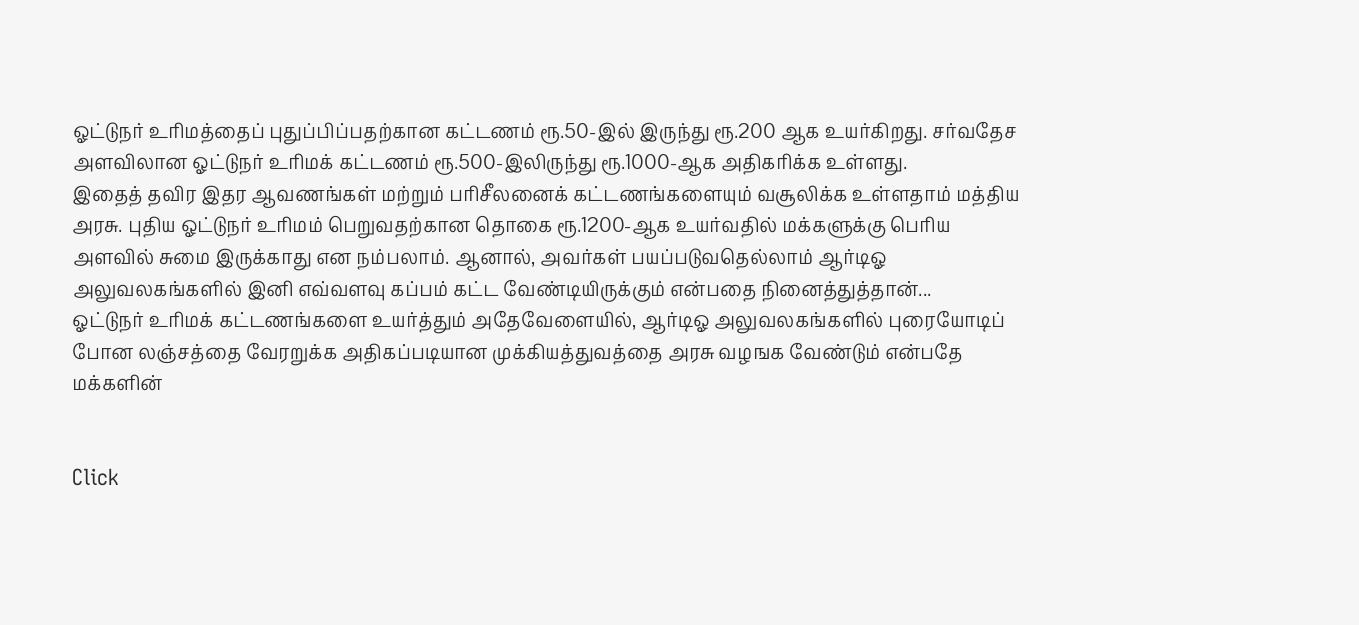ஓட்டுநர் உரிமத்தைப் புதுப்பிப்பதற்கான கட்டணம் ரூ.50-இல் இருந்து ரூ.200 ஆக உயர்கிறது. சர்வதேச அளவிலான ஓட்டுநர் உரிமக் கட்டணம் ரூ.500-இலிருந்து ரூ.1000-ஆக அதிகரிக்க உள்ளது.
இதைத் தவிர இதர ஆவணங்கள் மற்றும் பரிசீலனைக் கட்டணங்களையும் வசூலிக்க உள்ளதாம் மத்திய அரசு. புதிய ஓட்டுநர் உரிமம் பெறுவதற்கான தொகை ரூ.1200-ஆக உயர்வதில் மக்களுக்கு பெரிய அளவில் சுமை இருக்காது என நம்பலாம். ஆனால், அவர்கள் பயப்படுவதெல்லாம் ஆர்டிஓ அலுவலகங்களில் இனி எவ்வளவு கப்பம் கட்ட வேண்டியிருக்கும் என்பதை நினைத்துத்தான்...
ஓட்டுநர் உரிமக் கட்டணங்களை உயர்த்தும் அதேவேளையில், ஆர்டிஓ அலுவலகங்களில் புரையோடிப் போன லஞ்சத்தை வேரறுக்க அதிகப்படியான முக்கியத்துவத்தை அரசு வழஙக வேண்டும் என்பதே மக்களின்


Click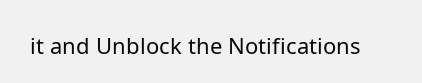it and Unblock the Notifications